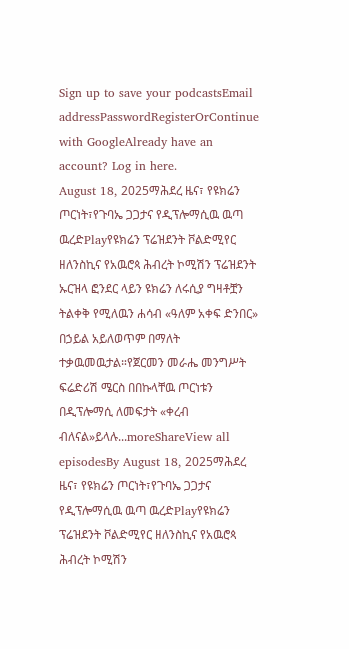Sign up to save your podcastsEmail addressPasswordRegisterOrContinue with GoogleAlready have an account? Log in here.
August 18, 2025ማሕደረ ዜና፣ የዩክሬን ጦርነት፣የጉባኤ ጋጋታና የዲፕሎማሲዉ ዉጣ ዉረድPlayየዩክሬን ፕሬዝደንት ቮልድሚየር ዘለንስኪና የአዉሮጳ ሕብረት ኮሚሽን ፕሬዝደንት ኡርዝላ ፎንደር ላይን ዩክሬን ለሩሲያ ግዛቶቿን ትልቀቅ የሚለዉን ሐሳብ «ዓለም አቀፍ ድንበር» በኃይል አይለወጥም በማለት ተቃዉመዉታል።የጀርመን መራሔ መንግሥት ፍሬድሪሽ ሜርስ በበኩላቸዉ ጦርነቱን በዲፕሎማሲ ለመፍታት «ቀረብ ብለናል»ይላሉ...moreShareView all episodesBy August 18, 2025ማሕደረ ዜና፣ የዩክሬን ጦርነት፣የጉባኤ ጋጋታና የዲፕሎማሲዉ ዉጣ ዉረድPlayየዩክሬን ፕሬዝደንት ቮልድሚየር ዘለንስኪና የአዉሮጳ ሕብረት ኮሚሽን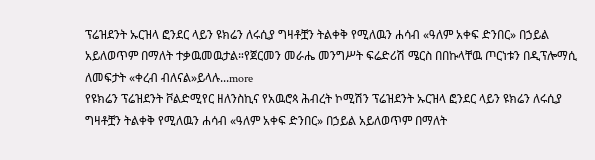ፕሬዝደንት ኡርዝላ ፎንደር ላይን ዩክሬን ለሩሲያ ግዛቶቿን ትልቀቅ የሚለዉን ሐሳብ «ዓለም አቀፍ ድንበር» በኃይል አይለወጥም በማለት ተቃዉመዉታል።የጀርመን መራሔ መንግሥት ፍሬድሪሽ ሜርስ በበኩላቸዉ ጦርነቱን በዲፕሎማሲ ለመፍታት «ቀረብ ብለናል»ይላሉ...more
የዩክሬን ፕሬዝደንት ቮልድሚየር ዘለንስኪና የአዉሮጳ ሕብረት ኮሚሽን ፕሬዝደንት ኡርዝላ ፎንደር ላይን ዩክሬን ለሩሲያ ግዛቶቿን ትልቀቅ የሚለዉን ሐሳብ «ዓለም አቀፍ ድንበር» በኃይል አይለወጥም በማለት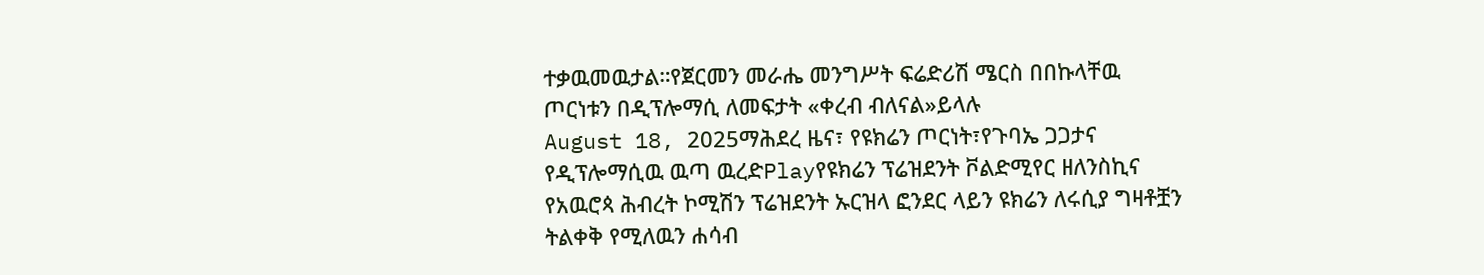ተቃዉመዉታል።የጀርመን መራሔ መንግሥት ፍሬድሪሽ ሜርስ በበኩላቸዉ ጦርነቱን በዲፕሎማሲ ለመፍታት «ቀረብ ብለናል»ይላሉ
August 18, 2025ማሕደረ ዜና፣ የዩክሬን ጦርነት፣የጉባኤ ጋጋታና የዲፕሎማሲዉ ዉጣ ዉረድPlayየዩክሬን ፕሬዝደንት ቮልድሚየር ዘለንስኪና የአዉሮጳ ሕብረት ኮሚሽን ፕሬዝደንት ኡርዝላ ፎንደር ላይን ዩክሬን ለሩሲያ ግዛቶቿን ትልቀቅ የሚለዉን ሐሳብ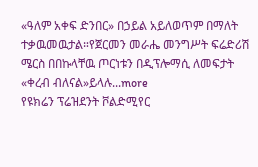«ዓለም አቀፍ ድንበር» በኃይል አይለወጥም በማለት ተቃዉመዉታል።የጀርመን መራሔ መንግሥት ፍሬድሪሽ ሜርስ በበኩላቸዉ ጦርነቱን በዲፕሎማሲ ለመፍታት «ቀረብ ብለናል»ይላሉ...more
የዩክሬን ፕሬዝደንት ቮልድሚየር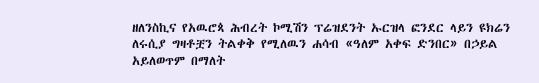ዘለንስኪና የአዉሮጳ ሕብረት ኮሚሽን ፕሬዝደንት ኡርዝላ ፎንደር ላይን ዩክሬን ለሩሲያ ግዛቶቿን ትልቀቅ የሚለዉን ሐሳብ «ዓለም አቀፍ ድንበር» በኃይል አይለወጥም በማለት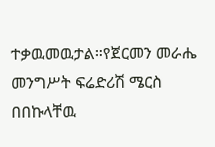ተቃዉመዉታል።የጀርመን መራሔ መንግሥት ፍሬድሪሽ ሜርስ በበኩላቸዉ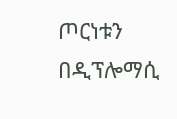ጦርነቱን በዲፕሎማሲ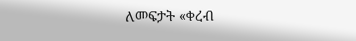ለመፍታት «ቀረብ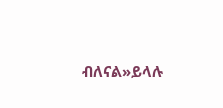ብለናል»ይላሉ